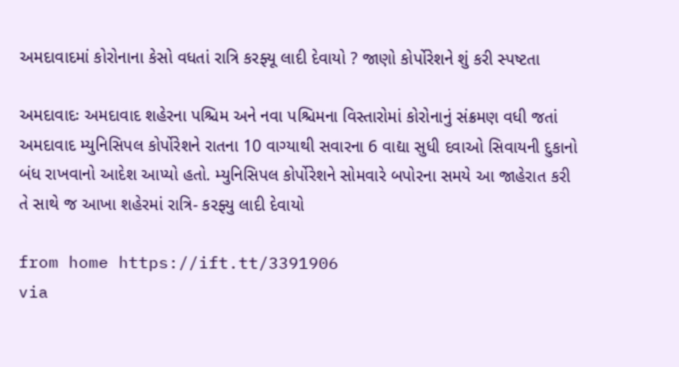અમદાવાદમાં કોરોનાના કેસો વધતાં રાત્રિ કરફ્યૂ લાદી દેવાયો ? જાણો કોર્પોરેશને શું કરી સ્પષ્ટતા

અમદાવાદઃ અમદાવાદ શહેરના પશ્ચિમ અને નવા પશ્ચિમના વિસ્તારોમાં કોરોનાનું સંક્રમણ વધી જતાં અમદાવાદ મ્યુનિસિપલ કોર્પોરેશને રાતના 10 વાગ્યાથી સવારના 6 વાદ્યા સુધી દવાઓ સિવાયની દુકાનો બંધ રાખવાનો આદેશ આપ્યો હતો. મ્યુનિસિપલ કોર્પોરેશને સોમવારે બપોરના સમયે આ જાહેરાત કરી તે સાથે જ આખા શહેરમાં રાત્રિ- કરફ્યુ લાદી દેવાયો

from home https://ift.tt/3391906
via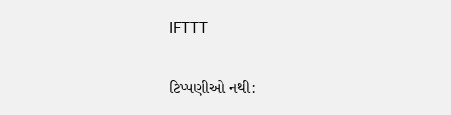IFTTT

ટિપ્પણીઓ નથી: